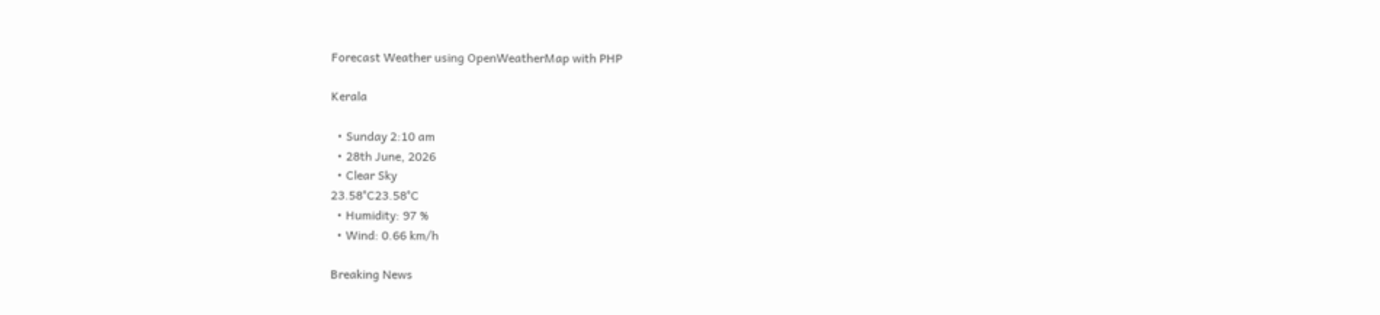Forecast Weather using OpenWeatherMap with PHP

Kerala

  • Sunday 2:10 am
  • 28th June, 2026
  • Clear Sky
23.58°C23.58°C
  • Humidity: 97 %
  • Wind: 0.66 km/h

Breaking News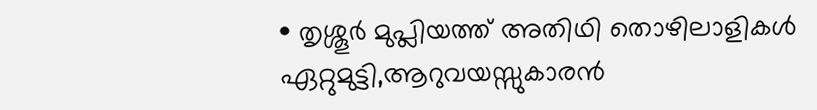• തൃശ്ശൂർ മുപ്ലിയത്ത് അതിഥി തൊഴിലാളികൾ ഏറ്റുമുട്ടി,ആറുവയസ്സുകാരൻ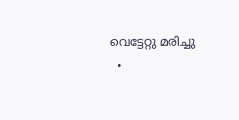വെട്ടേറ്റു മരിച്ചു
  •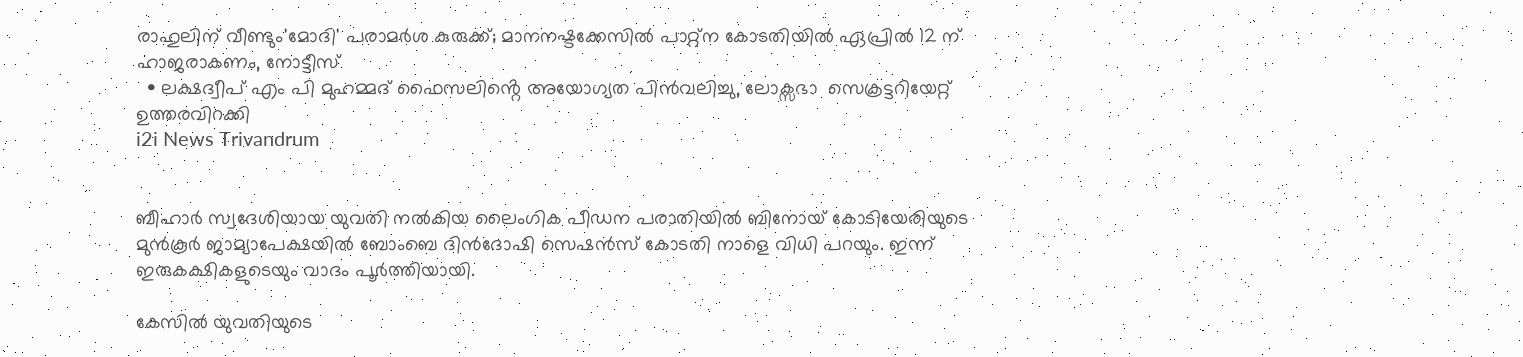രാഹുലിന് വീണ്ടും'മോദി' പരാമര്‍ശ കുരുക്ക്; മാനനഷ്ടക്കേസിൽ പാറ്റ്ന കോടതിയിൽ ഏപ്രിൽ 12 ന് ഹാജരാകണം, നോട്ടീസ്
  • ലക്ഷദ്വീപ് എം പി മുഹമ്മദ് ഫൈസലിൻ്റെ അയോഗ്യത പിൻവലിച്ചു, ലോക്സഭാ  സെക്രട്ടറിയേറ്റ് ഉത്തരവിറക്കി
i2i News Trivandrum


ബീഹാർ സ്വദേശിയായ യുവതി നൽകിയ ലൈംഗിക പീഡന പരാതിയിൽ ബിനോയ് കോടിയേരിയുടെ മുൻകൂർ ജാമ്യാപേക്ഷയിൽ ബോംബെ ദിൻദോഷി സെഷൻസ് കോടതി നാളെ വിധി പറയും. ഇന്ന് ഇരുകക്ഷികളുടെയും വാദം പൂർത്തിയായി.

കേസിൽ യുവതിയുടെ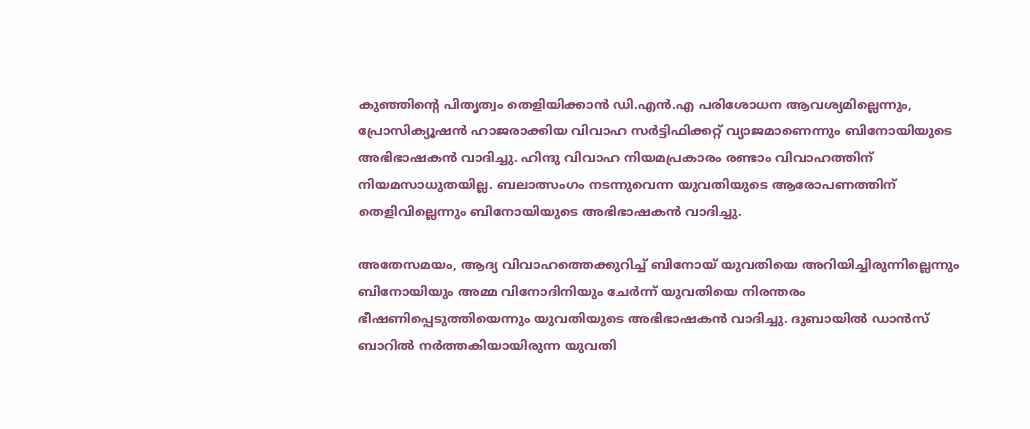കുഞ്ഞിന്റെ പിതൃത്വം തെളിയിക്കാൻ ഡി.എൻ.എ പരിശോധന ആവശ്യമില്ലെന്നും, പ്രോസിക്യൂഷൻ ഹാജരാക്കിയ വിവാഹ സർട്ടിഫിക്കറ്റ് വ്യാജമാണെന്നും ബിനോയിയുടെ അഭിഭാഷകൻ വാദിച്ചു. ഹിന്ദു വിവാഹ നിയമപ്രകാരം രണ്ടാം വിവാഹത്തിന് നിയമസാധുതയില്ല. ബലാത്സംഗം നടന്നുവെന്ന യുവതിയുടെ ആരോപണത്തിന് തെളിവില്ലെന്നും ബിനോയിയുടെ അഭിഭാഷകൻ വാദിച്ചു.

അതേസമയം, ആദ്യ വിവാഹത്തെക്കുറിച്ച് ബിനോയ് യുവതിയെ അറിയിച്ചിരുന്നില്ലെന്നും ബിനോയിയും അമ്മ വിനോദിനിയും ചേർന്ന് യുവതിയെ നിരന്തരം ഭീഷണിപ്പെടുത്തിയെന്നും യുവതിയുടെ അഭിഭാഷകൻ വാദിച്ചു. ദുബായിൽ ഡാൻസ് ബാറിൽ നർത്തകിയായിരുന്ന യുവതി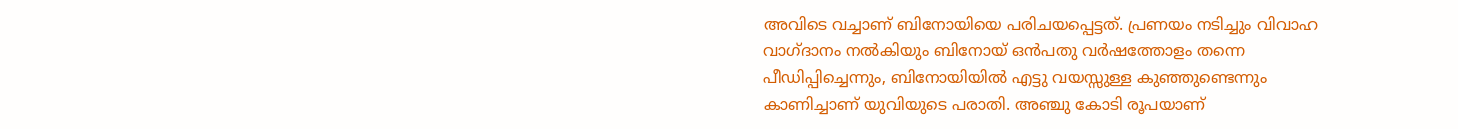അവിടെ വച്ചാണ് ബിനോയിയെ പരിചയപ്പെട്ടത്. പ്രണയം നടിച്ചും വിവാഹ വാഗ്ദാനം നൽകിയും ബിനോയ് ഒൻപതു വർഷത്തോളം തന്നെ പീഡിപ്പിച്ചെന്നും, ബിനോയിയിൽ എട്ടു വയസ്സുള്ള കുഞ്ഞുണ്ടെന്നും കാണിച്ചാണ് യുവിയുടെ പരാതി. അഞ്ചു കോടി രൂപയാണ്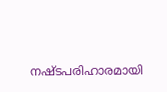നഷ്ടപരിഹാരമായി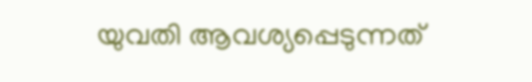യുവതി ആവശ്യപ്പെടുന്നത്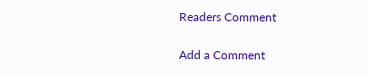Readers Comment

Add a Comment